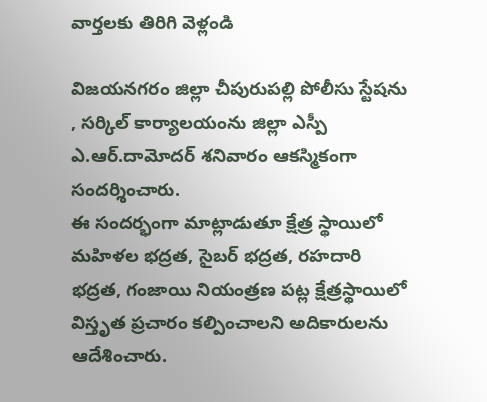వార్తలకు తిరిగి వెళ్లండి

విజయనగరం జిల్లా చీపురుపల్లి పోలీసు స్టేషను , సర్కిల్ కార్యాలయంను జిల్లా ఎస్పీ ఎ.ఆర్.దామోదర్ శనివారం ఆకస్మికంగా సందర్శించారు.
ఈ సందర్భంగా మాట్లాడుతూ క్షేత్ర స్థాయిలో మహిళల భద్రత, సైబర్ భద్రత, రహదారి భద్రత, గంజాయి నియంత్రణ పట్ల క్షేత్రస్థాయిలో విస్తృత ప్రచారం కల్పించాలని అదికారులను ఆదేశించారు.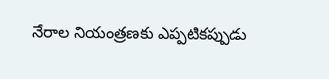నేరాల నియంత్రణకు ఎప్పటికప్పుడు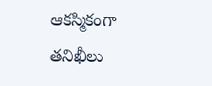ఆకస్మికంగా తనిఖీలు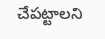చేపట్టాలని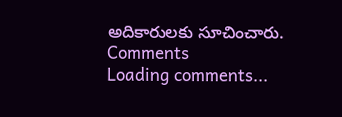అదికారులకు సూచించారు.
Comments
Loading comments...